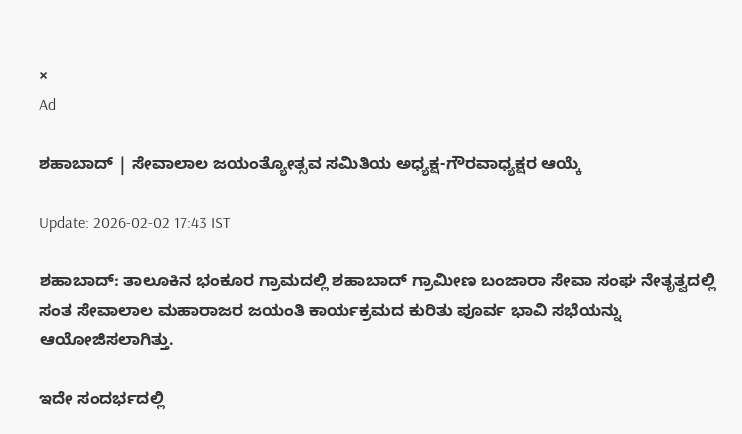×
Ad

ಶಹಾಬಾದ್‌ | ಸೇವಾಲಾಲ ಜಯಂತ್ಯೋತ್ಸವ ಸಮಿತಿಯ ಅಧ್ಯಕ್ಷ-ಗೌರವಾಧ್ಯಕ್ಷರ ಆಯ್ಕೆ

Update: 2026-02-02 17:43 IST

ಶಹಾಬಾದ್‌: ತಾಲೂಕಿನ ಭಂಕೂರ ಗ್ರಾಮದಲ್ಲಿ ಶಹಾಬಾದ್‌ ಗ್ರಾಮೀಣ ಬಂಜಾರಾ ಸೇವಾ ಸಂಘ ನೇತೃತ್ವದಲ್ಲಿ ಸಂತ ಸೇವಾಲಾಲ ಮಹಾರಾಜರ ಜಯಂತಿ ಕಾರ್ಯಕ್ರಮದ ಕುರಿತು ಪೂರ್ವ ಭಾವಿ ಸಭೆಯನ್ನು ಆಯೋಜಿಸಲಾಗಿತ್ತು.

ಇದೇ ಸಂದರ್ಭದಲ್ಲಿ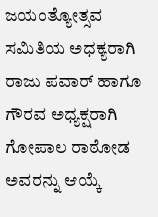ಜಯಂತ್ಯೋತ್ಸವ ಸಮಿತಿಯ ಅಧಕ್ಯರಾಗಿ ರಾಜು ಪವಾರ್ ಹಾಗೂ ಗೌರವ ಅಧ್ಯಕ್ಷರಾಗಿ ಗೋಪಾಲ ರಾಠೋಡ ಅವರನ್ನು ಆಯ್ಕೆ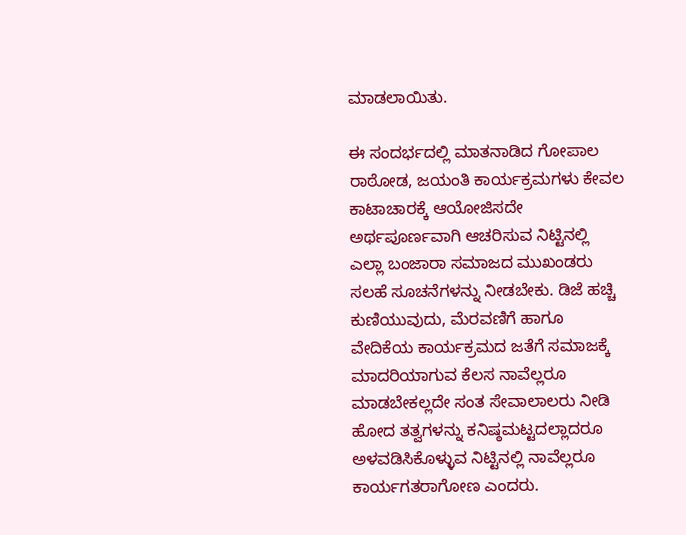ಮಾಡಲಾಯಿತು.

ಈ ಸಂದರ್ಭದಲ್ಲಿ ಮಾತನಾಡಿದ ಗೋಪಾಲ ರಾಠೋಡ, ಜಯಂತಿ ಕಾರ್ಯಕ್ರಮಗಳು ಕೇವಲ ಕಾಟಾಚಾರಕ್ಕೆ ಆಯೋಜಿಸದೇ ಅರ್ಥಪೂರ್ಣವಾಗಿ ಆಚರಿಸುವ ನಿಟ್ಟಿನಲ್ಲಿ ಎಲ್ಲಾ ಬಂಜಾರಾ ಸಮಾಜದ ಮುಖಂಡರು ಸಲಹೆ ಸೂಚನೆಗಳನ್ನು ನೀಡಬೇಕು. ಡಿಜೆ ಹಚ್ಚಿ ಕುಣಿಯುವುದು, ಮೆರವಣಿಗೆ ಹಾಗೂ ವೇದಿಕೆಯ ಕಾರ್ಯಕ್ರಮದ ಜತೆಗೆ ಸಮಾಜಕ್ಕೆ ಮಾದರಿಯಾಗುವ ಕೆಲಸ ನಾವೆಲ್ಲರೂ ಮಾಡಬೇಕಲ್ಲದೇ ಸಂತ ಸೇವಾಲಾಲರು ನೀಡಿ ಹೋದ ತತ್ವಗಳನ್ನು ಕನಿಷ್ಠಮಟ್ಟದಲ್ಲಾದರೂ ಅಳವಡಿಸಿಕೊಳ್ಳುವ ನಿಟ್ಟಿನಲ್ಲಿ ನಾವೆಲ್ಲರೂ ಕಾರ್ಯಗತರಾಗೋಣ ಎಂದರು.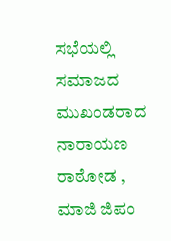ಸಭೆಯಲ್ಲಿ ಸಮಾಜದ ಮುಖಂಡರಾದ ನಾರಾಯಣ ರಾಠೋಡ , ಮಾಜಿ ಜಿಪಂ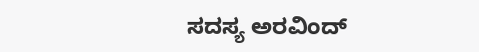ಸದಸ್ಯ ಅರವಿಂದ್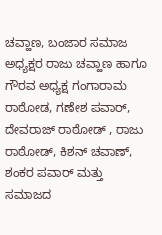ಚವ್ಹಾಣ, ಬಂಜಾರ ಸಮಾಜ ಅಧ್ಯಕ್ಷರ ರಾಜು ಚವ್ಹಾಣ ಹಾಗೂ ಗೌರವ ಅಧ್ಯಕ್ಷ ಗಂಗಾರಾಮ ರಾಠೋಡ, ಗಣೇಶ ಪವಾರ್, ದೇವರಾಜ್ ರಾಠೋಡ್ , ರಾಜು ರಾಠೋಡ್, ಕಿಶನ್ ಚವಾಣ್, ಶಂಕರ ಪವಾರ್ ಮತ್ತು ಸಮಾಜದ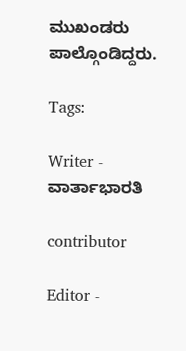ಮುಖಂಡರು ಪಾಲ್ಗೊಂಡಿದ್ದರು.

Tags:

Writer - ವಾರ್ತಾಭಾರತಿ

contributor

Editor -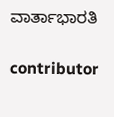ವಾರ್ತಾಭಾರತಿ

contributor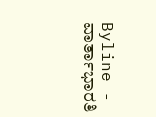Byline - ವಾರ್ತಾಭಾರತಿ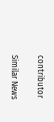contributor

Similar News